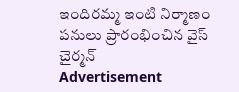ఇందిరమ్మ ఇంటి నిర్మాణం పనులు ప్రారంభించిన వైస్ చైర్మన్
Advertisement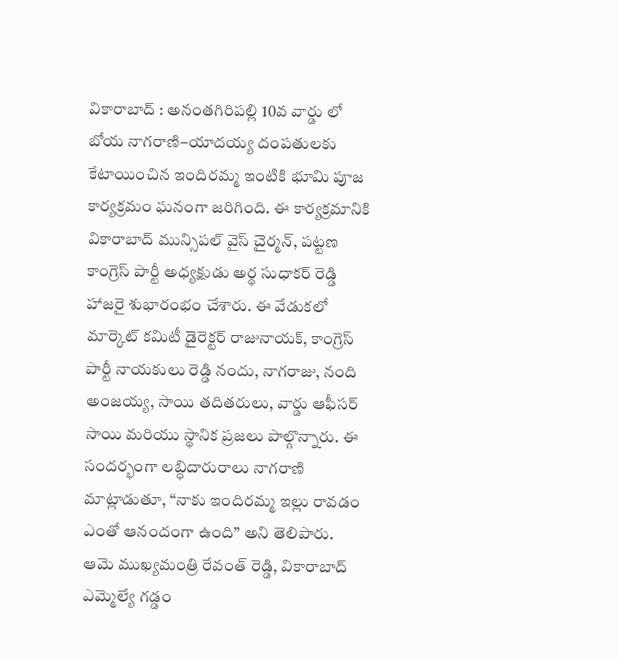వికారాబాద్ : అనంతగిరిపల్లి 10వ వార్డు లో బోయ నాగరాణి–యాదయ్య దంపతులకు కేటాయించిన ఇందిరమ్మ ఇంటికి భూమి పూజ కార్యక్రమం ఘనంగా జరిగింది. ఈ కార్యక్రమానికి వికారాబాద్ మున్సిపల్ వైస్ చైర్మన్, పట్టణ కాంగ్రెస్ పార్టీ అధ్యక్షుడు అర్థ సుధాకర్ రెడ్డి హాజరై శుభారంభం చేశారు. ఈ వేడుకలో మార్కెట్ కమిటీ డైరెక్టర్ రాజునాయక్, కాంగ్రెస్ పార్టీ నాయకులు రెడ్డి నందు, నాగరాజు, నంది అంజయ్య, సాయి తదితరులు, వార్డు ఆఫీసర్ సాయి మరియు స్థానిక ప్రజలు పాల్గొన్నారు. ఈ సందర్భంగా లబ్ధిదారురాలు నాగరాణి మాట్లాడుతూ, “నాకు ఇందిరమ్మ ఇల్లు రావడం ఎంతో ఆనందంగా ఉంది” అని తెలిపారు. ఆమె ముఖ్యమంత్రి రేవంత్ రెడ్డి, వికారాబాద్ ఎమ్మెల్యే గడ్డం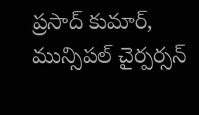ప్రసాద్ కుమార్, మున్సిపల్ చైర్పర్సన్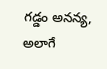గడ్డం అనన్య, అలాగే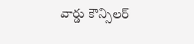వార్డు కౌన్సిలర్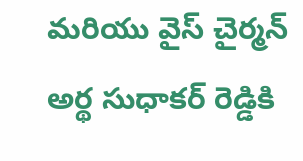మరియు వైస్ చైర్మన్ అర్థ సుధాకర్ రెడ్డికి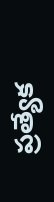ప్రత్యేక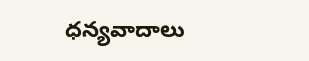ధన్యవాదాలు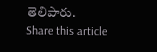తెలిపారు.
Share this article